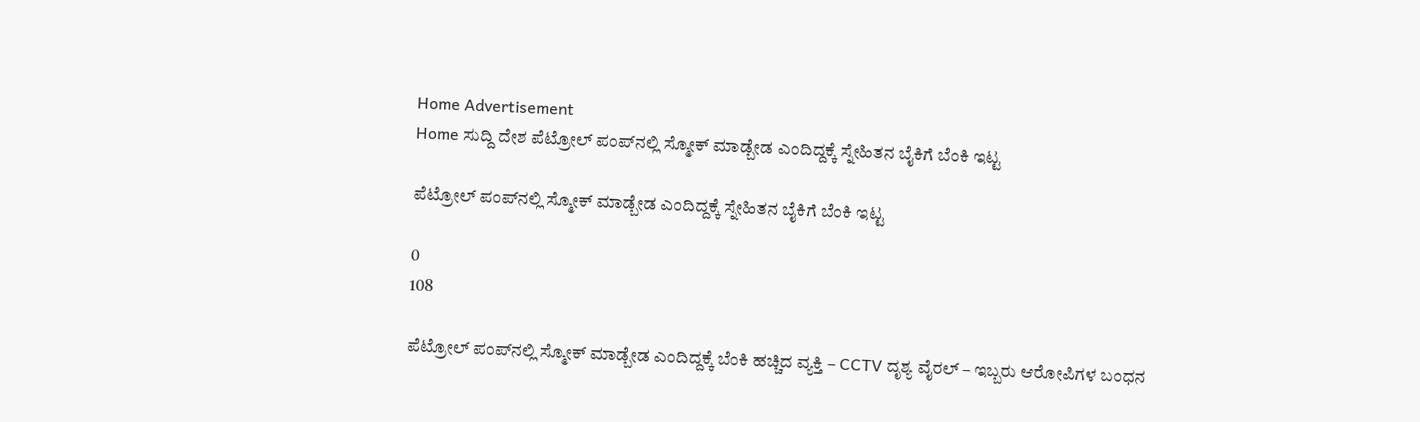Home Advertisement
Home ಸುದ್ದಿ ದೇಶ ಪೆಟ್ರೋಲ್ ಪಂಪ್‌ನಲ್ಲಿ ಸ್ಮೋಕ್ ಮಾಡ್ಬೇಡ ಎಂದಿದ್ದಕ್ಕೆ ಸ್ನೇಹಿತನ ಬೈಕಿಗೆ ಬೆಂಕಿ ಇಟ್ಟ

ಪೆಟ್ರೋಲ್ ಪಂಪ್‌ನಲ್ಲಿ ಸ್ಮೋಕ್ ಮಾಡ್ಬೇಡ ಎಂದಿದ್ದಕ್ಕೆ ಸ್ನೇಹಿತನ ಬೈಕಿಗೆ ಬೆಂಕಿ ಇಟ್ಟ

0
108

ಪೆಟ್ರೋಲ್ ಪಂಪ್‌ನಲ್ಲಿ ಸ್ಮೋಕ್ ಮಾಡ್ಬೇಡ ಎಂದಿದ್ದಕ್ಕೆ ಬೆಂಕಿ ಹಚ್ಚಿದ ವ್ಯಕ್ತಿ – CCTV ದೃಶ್ಯ ವೈರಲ್ – ಇಬ್ಬರು ಆರೋಪಿಗಳ ಬಂಧನ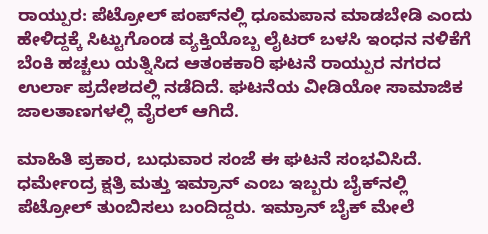ರಾಯ್ಪುರ: ಪೆಟ್ರೋಲ್ ಪಂಪ್‌ನಲ್ಲಿ ಧೂಮಪಾನ ಮಾಡಬೇಡಿ ಎಂದು ಹೇಳಿದ್ದಕ್ಕೆ ಸಿಟ್ಟುಗೊಂಡ ವ್ಯಕ್ತಿಯೊಬ್ಬ ಲೈಟರ್ ಬಳಸಿ ಇಂಧನ ನಳಿಕೆಗೆ ಬೆಂಕಿ ಹಚ್ಚಲು ಯತ್ನಿಸಿದ ಆತಂಕಕಾರಿ ಘಟನೆ ರಾಯ್ಪುರ ನಗರದ ಉರ್ಲಾ ಪ್ರದೇಶದಲ್ಲಿ ನಡೆದಿದೆ. ಘಟನೆಯ ವೀಡಿಯೋ ಸಾಮಾಜಿಕ ಜಾಲತಾಣಗಳಲ್ಲಿ ವೈರಲ್ ಆಗಿದೆ.

ಮಾಹಿತಿ ಪ್ರಕಾರ, ಬುಧುವಾರ ಸಂಜೆ ಈ ಘಟನೆ ಸಂಭವಿಸಿದೆ. ಧರ್ಮೇಂದ್ರ ಕ್ಷತ್ರಿ ಮತ್ತು ಇಮ್ರಾನ್ ಎಂಬ ಇಬ್ಬರು ಬೈಕ್‌ನಲ್ಲಿ ಪೆಟ್ರೋಲ್ ತುಂಬಿಸಲು ಬಂದಿದ್ದರು. ಇಮ್ರಾನ್ ಬೈಕ್ ಮೇಲೆ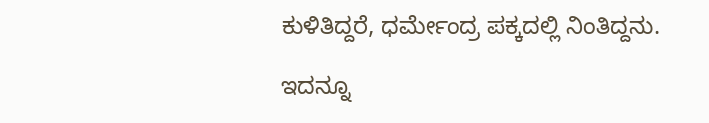ಕುಳಿತಿದ್ದರೆ, ಧರ್ಮೇಂದ್ರ ಪಕ್ಕದಲ್ಲಿ ನಿಂತಿದ್ದನು.

ಇದನ್ನೂ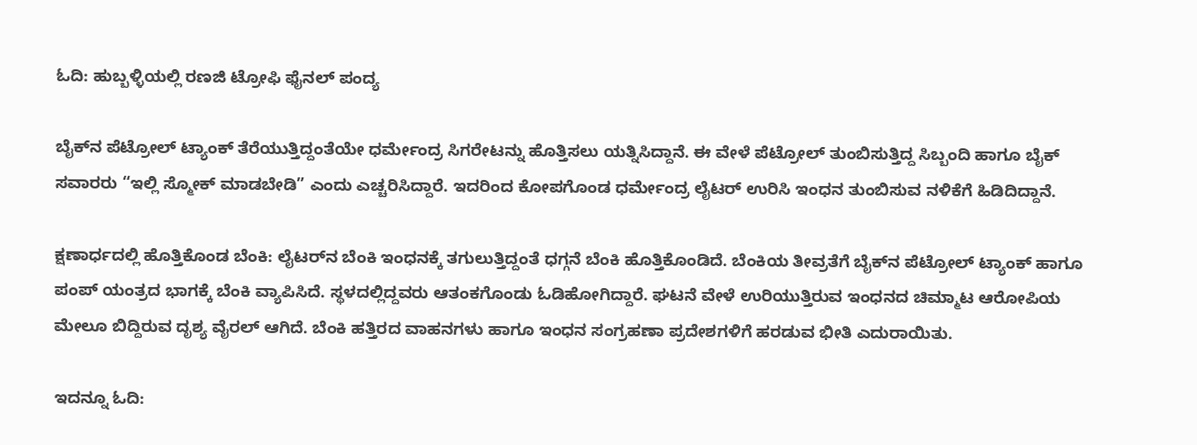ಓದಿ: ಹುಬ್ಬಳ್ಳಿಯಲ್ಲಿ ರಣಜಿ ಟ್ರೋಫಿ ಫೈನಲ್ ಪಂದ್ಯ

ಬೈಕ್‌ನ ಪೆಟ್ರೋಲ್ ಟ್ಯಾಂಕ್ ತೆರೆಯುತ್ತಿದ್ದಂತೆಯೇ ಧರ್ಮೇಂದ್ರ ಸಿಗರೇಟನ್ನು ಹೊತ್ತಿಸಲು ಯತ್ನಿಸಿದ್ದಾನೆ. ಈ ವೇಳೆ ಪೆಟ್ರೋಲ್ ತುಂಬಿಸುತ್ತಿದ್ದ ಸಿಬ್ಬಂದಿ ಹಾಗೂ ಬೈಕ್ ಸವಾರರು “ಇಲ್ಲಿ ಸ್ಮೋಕ್ ಮಾಡಬೇಡಿ” ಎಂದು ಎಚ್ಚರಿಸಿದ್ದಾರೆ. ಇದರಿಂದ ಕೋಪಗೊಂಡ ಧರ್ಮೇಂದ್ರ ಲೈಟರ್ ಉರಿಸಿ ಇಂಧನ ತುಂಬಿಸುವ ನಳಿಕೆಗೆ ಹಿಡಿದಿದ್ದಾನೆ.

ಕ್ಷಣಾರ್ಧದಲ್ಲಿ ಹೊತ್ತಿಕೊಂಡ ಬೆಂಕಿ: ಲೈಟರ್‌ನ ಬೆಂಕಿ ಇಂಧನಕ್ಕೆ ತಗುಲುತ್ತಿದ್ದಂತೆ ಧಗ್ಗನೆ ಬೆಂಕಿ ಹೊತ್ತಿಕೊಂಡಿದೆ. ಬೆಂಕಿಯ ತೀವ್ರತೆಗೆ ಬೈಕ್‌ನ ಪೆಟ್ರೋಲ್ ಟ್ಯಾಂಕ್ ಹಾಗೂ ಪಂಪ್ ಯಂತ್ರದ ಭಾಗಕ್ಕೆ ಬೆಂಕಿ ವ್ಯಾಪಿಸಿದೆ. ಸ್ಥಳದಲ್ಲಿದ್ದವರು ಆತಂಕಗೊಂಡು ಓಡಿಹೋಗಿದ್ದಾರೆ. ಘಟನೆ ವೇಳೆ ಉರಿಯುತ್ತಿರುವ ಇಂಧನದ ಚಿಮ್ಮಾಟ ಆರೋಪಿಯ ಮೇಲೂ ಬಿದ್ದಿರುವ ದೃಶ್ಯ ವೈರಲ್‌ ಆಗಿದೆ. ಬೆಂಕಿ ಹತ್ತಿರದ ವಾಹನಗಳು ಹಾಗೂ ಇಂಧನ ಸಂಗ್ರಹಣಾ ಪ್ರದೇಶಗಳಿಗೆ ಹರಡುವ ಭೀತಿ ಎದುರಾಯಿತು.

ಇದನ್ನೂ ಓದಿ: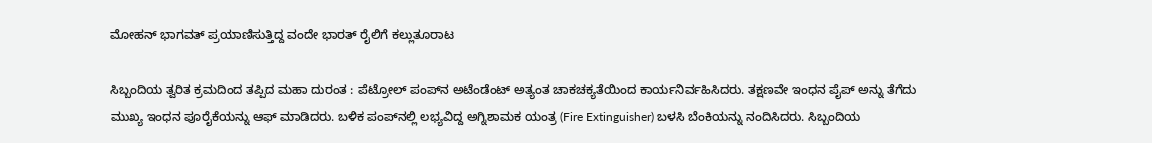ಮೋಹನ್ ಭಾಗವತ್ ಪ್ರಯಾಣಿಸುತ್ತಿದ್ದ ವಂದೇ ಭಾರತ್ ರೈಲಿಗೆ ಕಲ್ಲುತೂರಾಟ

ಸಿಬ್ಬಂದಿಯ ತ್ವರಿತ ಕ್ರಮದಿಂದ ತಪ್ಪಿದ ಮಹಾ ದುರಂತ : ಪೆಟ್ರೋಲ್ ಪಂಪ್‌ನ ಅಟೆಂಡೆಂಟ್ ಅತ್ಯಂತ ಚಾಕಚಕ್ಯತೆಯಿಂದ ಕಾರ್ಯನಿರ್ವಹಿಸಿದರು. ತಕ್ಷಣವೇ ಇಂಧನ ಪೈಪ್ ಅನ್ನು ತೆಗೆದು ಮುಖ್ಯ ಇಂಧನ ಪೂರೈಕೆಯನ್ನು ಆಫ್ ಮಾಡಿದರು. ಬಳಿಕ ಪಂಪ್‌ನಲ್ಲಿ ಲಭ್ಯವಿದ್ದ ಅಗ್ನಿಶಾಮಕ ಯಂತ್ರ (Fire Extinguisher) ಬಳಸಿ ಬೆಂಕಿಯನ್ನು ನಂದಿಸಿದರು. ಸಿಬ್ಬಂದಿಯ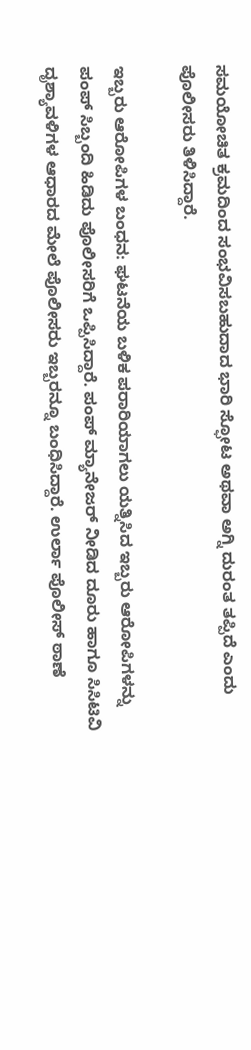ಸಮಯೋಚಿತ ಕ್ರಮದಿಂದ ಸಂಭವಿಸಬಹುದಾದ ಭಾರಿ ಸ್ಫೋಟ ಅಥವಾ ಅಗ್ನಿ ದುರಂತ ತಪ್ಪಿದೆ ಎಂದು ಪೊಲೀಸರು ತಿಳಿಸಿದ್ದಾರೆ.

ಇಬ್ಬರು ಆರೋಪಿಗಳ ಬಂಧನ: ಘಟನೆಯ ಬಳಿಕ ಪರಾರಿಯಾಗಲು ಯತ್ನಿಸಿದ ಇಬ್ಬರು ಆರೋಪಿಗಳನ್ನು ಪಂಪ್ ಸಿಬ್ಬಂದಿ ಹಿಡಿದು ಪೊಲೀಸರಿಗೆ ಒಪ್ಪಿಸಿದ್ದಾರೆ. ಪಂಪ್ ಮ್ಯಾನೇಜರ್ ನೀಡಿದ ದೂರು ಹಾಗೂ ಸಿಸಿಟಿವಿ ದೃಶ್ಯಾವಳಿಗಳ ಆಧಾರದ ಮೇಲೆ ಪೊಲೀಸರು ಇಬ್ಬರನ್ನೂ ಬಂಧಿಸಿದ್ದಾರೆ. ಉರ್ಲಾ ಪೊಲೀಸ್ ಠಾಣೆ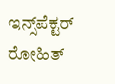ಇನ್ಸ್‌ಪೆಕ್ಟರ್ ರೋಹಿತ್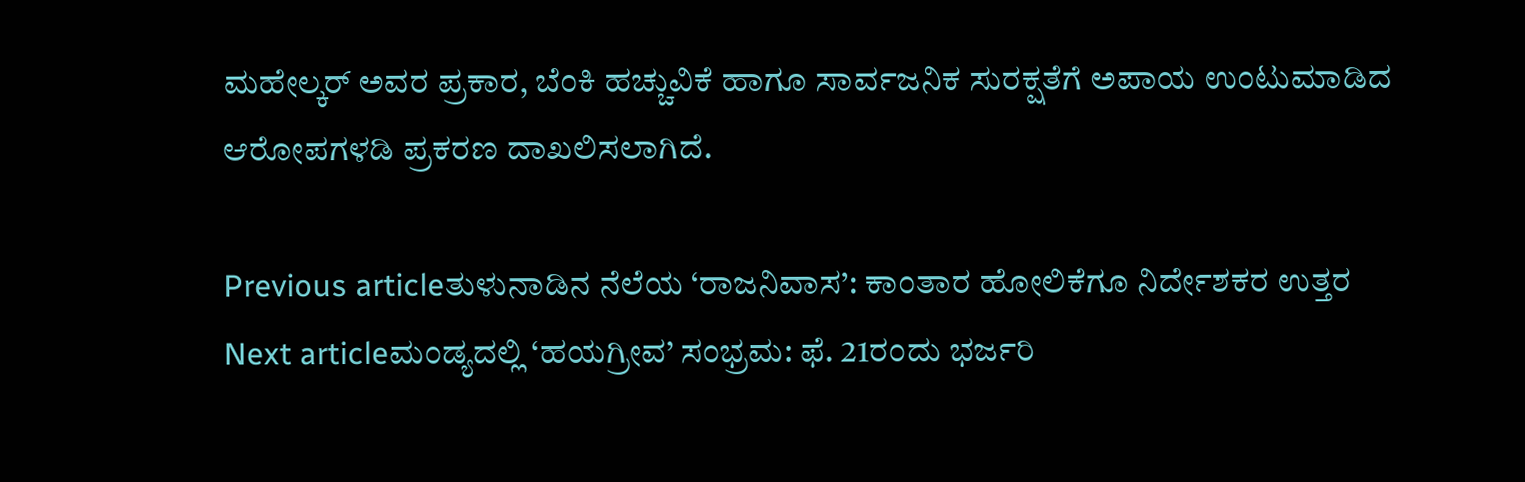ಮಹೇಲ್ಕರ್ ಅವರ ಪ್ರಕಾರ, ಬೆಂಕಿ ಹಚ್ಚುವಿಕೆ ಹಾಗೂ ಸಾರ್ವಜನಿಕ ಸುರಕ್ಷತೆಗೆ ಅಪಾಯ ಉಂಟುಮಾಡಿದ ಆರೋಪಗಳಡಿ ಪ್ರಕರಣ ದಾಖಲಿಸಲಾಗಿದೆ.

Previous articleತುಳುನಾಡಿನ ನೆಲೆಯ ‘ರಾಜ‌ನಿವಾಸ’: ಕಾಂತಾರ ಹೋಲಿಕೆಗೂ ನಿರ್ದೇಶಕರ ಉತ್ತರ
Next articleಮಂಡ್ಯದಲ್ಲಿ ‘ಹಯಗ್ರೀವ’ ಸಂಭ್ರಮ: ಫೆ. 21ರಂದು ಭರ್ಜರಿ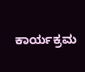ಕಾರ್ಯಕ್ರಮ